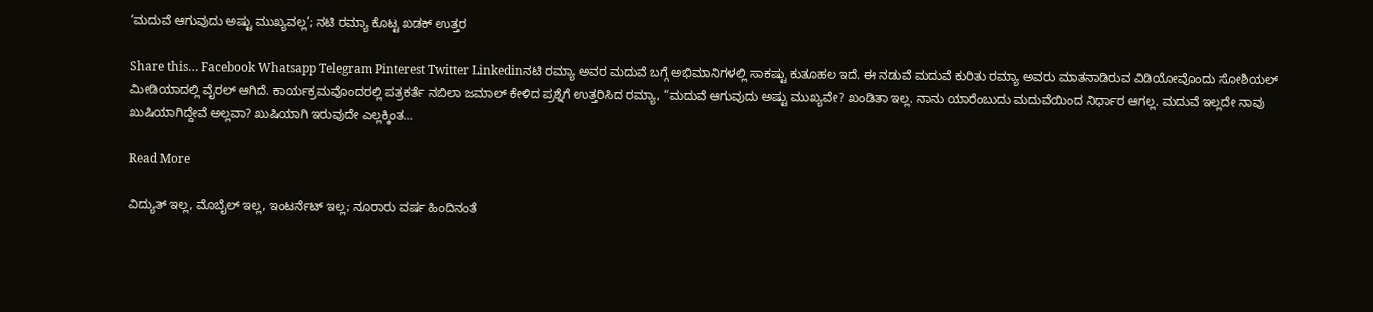‘ಮದುವೆ ಆಗುವುದು ಅಷ್ಟು ಮುಖ್ಯವಲ್ಲ’; ನಟಿ ರಮ್ಯಾ ಕೊಟ್ಟ ಖಡಕ್ ಉತ್ತರ

Share this… Facebook Whatsapp Telegram Pinterest Twitter Linkedinನಟಿ ರಮ್ಯಾ ಅವರ ಮದುವೆ ಬಗ್ಗೆ ಅಭಿಮಾನಿಗಳಲ್ಲಿ ಸಾಕಷ್ಟು ಕುತೂಹಲ ಇದೆ. ಈ ನಡುವೆ ಮದುವೆ ಕುರಿತು ರಮ್ಯಾ ಅವರು ಮಾತನಾಡಿರುವ ವಿಡಿಯೋವೊಂದು ಸೋಶಿಯಲ್ ಮೀಡಿಯಾದಲ್ಲಿ ವೈರಲ್ ಆಗಿದೆ. ಕಾರ್ಯಕ್ರಮವೊಂದರಲ್ಲಿ ಪತ್ರಕರ್ತೆ ನಬಿಲಾ ಜಮಾಲ್ ಕೇಳಿದ ಪ್ರಶ್ನೆಗೆ ಉತ್ತರಿಸಿದ ರಮ್ಯಾ, “ಮದುವೆ ಆಗುವುದು ಅಷ್ಟು ಮುಖ್ಯವೇ? ಖಂಡಿತಾ ಇಲ್ಲ. ನಾನು ಯಾರೆಂಬುದು ಮದುವೆಯಿಂದ ನಿರ್ಧಾರ ಆಗಲ್ಲ. ಮದುವೆ ಇಲ್ಲದೇ ನಾವು ಖುಷಿಯಾಗಿದ್ದೇವೆ ಅಲ್ಲವಾ? ಖುಷಿಯಾಗಿ ಇರುವುದೇ ಎಲ್ಲಕ್ಕಿಂತ…

Read More

ವಿದ್ಯುತ್ ಇಲ್ಲ, ಮೊಬೈಲ್ ಇಲ್ಲ, ಇಂಟರ್ನೆಟ್ ಇಲ್ಲ; ನೂರಾರು ವರ್ಷ ಹಿಂದಿನಂತೆ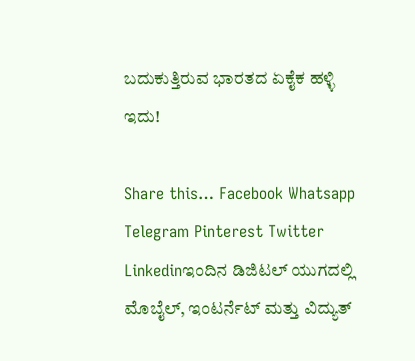ಬದುಕುತ್ತಿರುವ ಭಾರತದ ಏಕೈಕ ಹಳ್ಳಿ ಇದು!

Share this… Facebook Whatsapp Telegram Pinterest Twitter Linkedinಇಂದಿನ ಡಿಜಿಟಲ್ ಯುಗದಲ್ಲಿ ಮೊಬೈಲ್, ಇಂಟರ್ನೆಟ್ ಮತ್ತು ವಿದ್ಯುತ್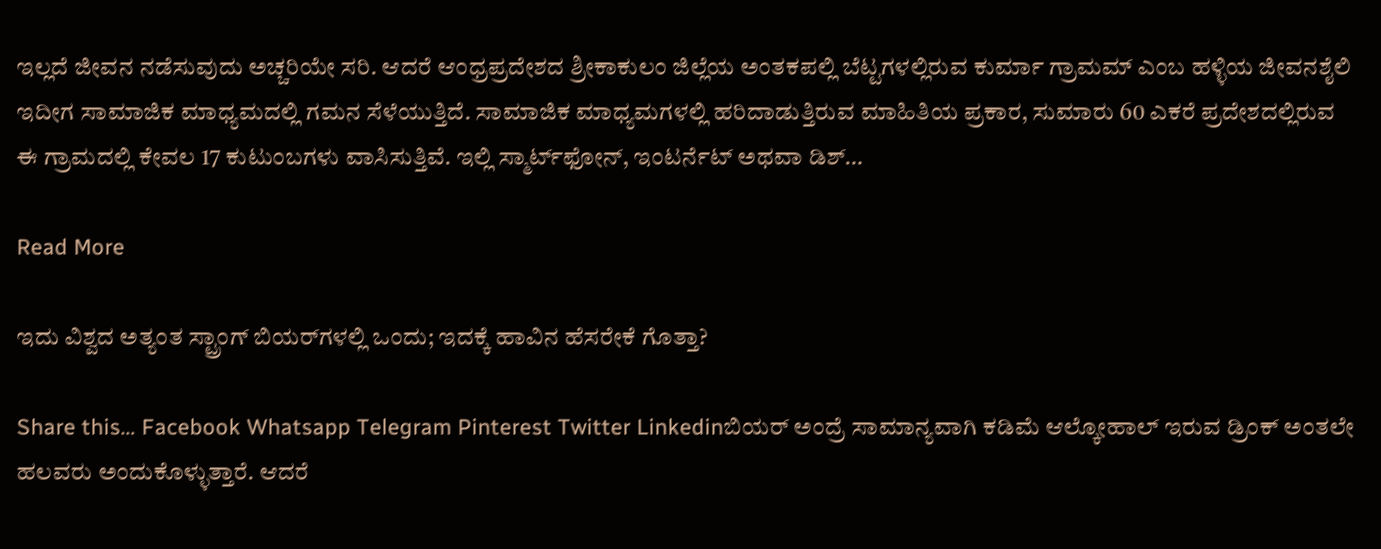ಇಲ್ಲದೆ ಜೀವನ ನಡೆಸುವುದು ಅಚ್ಚರಿಯೇ ಸರಿ. ಆದರೆ ಆಂಧ್ರಪ್ರದೇಶದ ಶ್ರೀಕಾಕುಲಂ ಜಿಲ್ಲೆಯ ಅಂತಕಪಲ್ಲಿ ಬೆಟ್ಟಗಳಲ್ಲಿರುವ ಕುರ್ಮಾ ಗ್ರಾಮಮ್ ಎಂಬ ಹಳ್ಳಿಯ ಜೀವನಶೈಲಿ ಇದೀಗ ಸಾಮಾಜಿಕ ಮಾಧ್ಯಮದಲ್ಲಿ ಗಮನ ಸೆಳೆಯುತ್ತಿದೆ. ಸಾಮಾಜಿಕ ಮಾಧ್ಯಮಗಳಲ್ಲಿ ಹರಿದಾಡುತ್ತಿರುವ ಮಾಹಿತಿಯ ಪ್ರಕಾರ, ಸುಮಾರು 60 ಎಕರೆ ಪ್ರದೇಶದಲ್ಲಿರುವ ಈ ಗ್ರಾಮದಲ್ಲಿ ಕೇವಲ 17 ಕುಟುಂಬಗಳು ವಾಸಿಸುತ್ತಿವೆ. ಇಲ್ಲಿ ಸ್ಮಾರ್ಟ್‌ಫೋನ್, ಇಂಟರ್ನೆಟ್ ಅಥವಾ ಡಿಶ್…

Read More

ಇದು ವಿಶ್ವದ ಅತ್ಯಂತ ಸ್ಟ್ರಾಂಗ್ ಬಿಯರ್‌ಗಳಲ್ಲಿ ಒಂದು; ಇದಕ್ಕೆ ಹಾವಿನ ಹೆಸರೇಕೆ ಗೊತ್ತಾ?

Share this… Facebook Whatsapp Telegram Pinterest Twitter Linkedinಬಿಯರ್‌ ಅಂದ್ರೆ ಸಾಮಾನ್ಯವಾಗಿ ಕಡಿಮೆ ಆಲ್ಕೋಹಾಲ್‌ ಇರುವ ಡ್ರಿಂಕ್‌ ಅಂತಲೇ ಹಲವರು ಅಂದುಕೊಳ್ಳುತ್ತಾರೆ. ಆದರೆ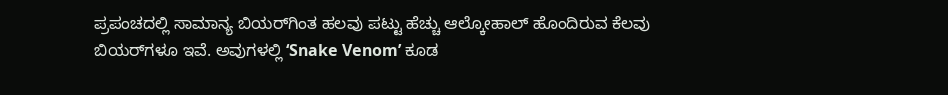ಪ್ರಪಂಚದಲ್ಲಿ ಸಾಮಾನ್ಯ ಬಿಯರ್‌ಗಿಂತ ಹಲವು ಪಟ್ಟು ಹೆಚ್ಚು ಆಲ್ಕೋಹಾಲ್‌ ಹೊಂದಿರುವ ಕೆಲವು ಬಿಯರ್‌ಗಳೂ ಇವೆ. ಅವುಗಳಲ್ಲಿ ‘Snake Venom’ ಕೂಡ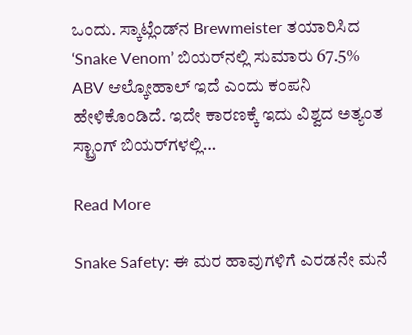ಒಂದು. ಸ್ಕಾಟ್ಲೆಂಡ್‌ನ Brewmeister ತಯಾರಿಸಿದ ‘Snake Venom’ ಬಿಯರ್‌ನಲ್ಲಿ ಸುಮಾರು 67.5% ABV ಆಲ್ಕೋಹಾಲ್‌ ಇದೆ ಎಂದು ಕಂಪನಿ ಹೇಳಿಕೊಂಡಿದೆ. ಇದೇ ಕಾರಣಕ್ಕೆ ಇದು ವಿಶ್ವದ ಅತ್ಯಂತ ಸ್ಟ್ರಾಂಗ್ ಬಿಯರ್‌ಗಳಲ್ಲಿ…

Read More

Snake Safety: ಈ ಮರ ಹಾವುಗಳಿಗೆ ಎರಡನೇ ಮನೆ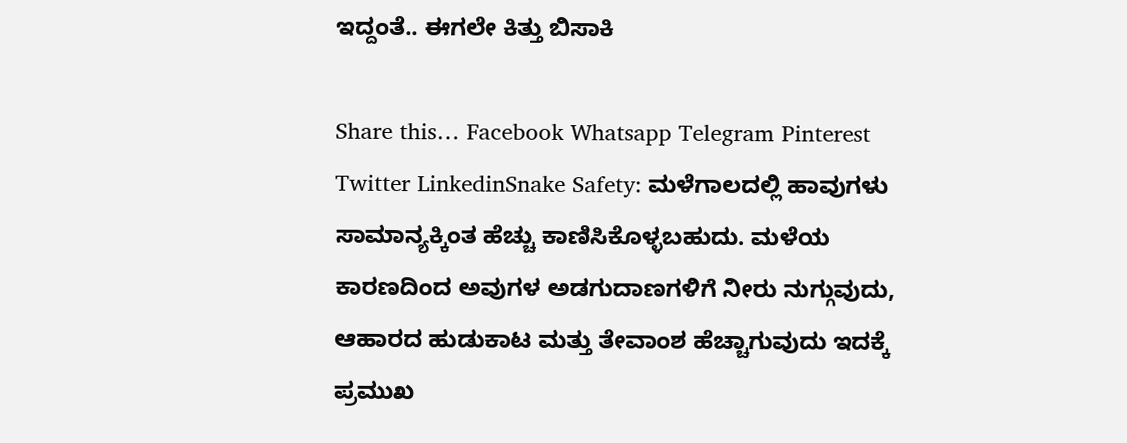ಇದ್ದಂತೆ.. ಈಗಲೇ ಕಿತ್ತು ಬಿಸಾಕಿ

Share this… Facebook Whatsapp Telegram Pinterest Twitter LinkedinSnake Safety: ಮಳೆಗಾಲದಲ್ಲಿ ಹಾವುಗಳು ಸಾಮಾನ್ಯಕ್ಕಿಂತ ಹೆಚ್ಚು ಕಾಣಿಸಿಕೊಳ್ಳಬಹುದು. ಮಳೆಯ ಕಾರಣದಿಂದ ಅವುಗಳ ಅಡಗುದಾಣಗಳಿಗೆ ನೀರು ನುಗ್ಗುವುದು, ಆಹಾರದ ಹುಡುಕಾಟ ಮತ್ತು ತೇವಾಂಶ ಹೆಚ್ಚಾಗುವುದು ಇದಕ್ಕೆ ಪ್ರಮುಖ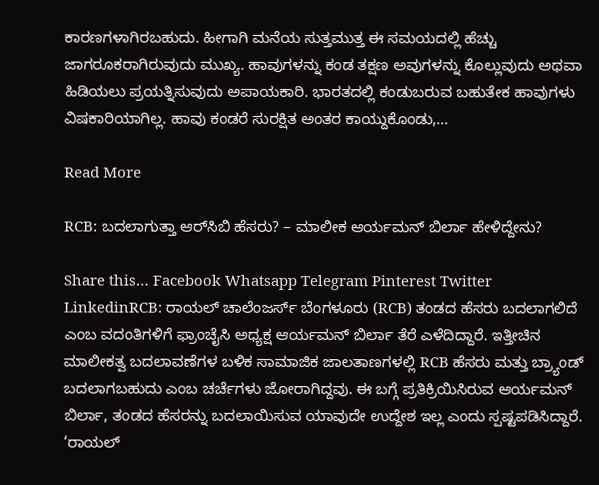ಕಾರಣಗಳಾಗಿರಬಹುದು. ಹೀಗಾಗಿ ಮನೆಯ ಸುತ್ತಮುತ್ತ ಈ ಸಮಯದಲ್ಲಿ ಹೆಚ್ಚು ಜಾಗರೂಕರಾಗಿರುವುದು ಮುಖ್ಯ. ಹಾವುಗಳನ್ನು ಕಂಡ ತಕ್ಷಣ ಅವುಗಳನ್ನು ಕೊಲ್ಲುವುದು ಅಥವಾ ಹಿಡಿಯಲು ಪ್ರಯತ್ನಿಸುವುದು ಅಪಾಯಕಾರಿ. ಭಾರತದಲ್ಲಿ ಕಂಡುಬರುವ ಬಹುತೇಕ ಹಾವುಗಳು ವಿಷಕಾರಿಯಾಗಿಲ್ಲ. ಹಾವು ಕಂಡರೆ ಸುರಕ್ಷಿತ ಅಂತರ ಕಾಯ್ದುಕೊಂಡು,…

Read More

RCB: ಬದಲಾಗುತ್ತಾ ಆರ್‌ಸಿಬಿ ಹೆಸರು? – ಮಾಲೀಕ ಆರ್ಯಮನ್ ಬಿರ್ಲಾ ಹೇಳಿದ್ದೇನು?

Share this… Facebook Whatsapp Telegram Pinterest Twitter LinkedinRCB: ರಾಯಲ್ ಚಾಲೆಂಜರ್ಸ್ ಬೆಂಗಳೂರು (RCB) ತಂಡದ ಹೆಸರು ಬದಲಾಗಲಿದೆ ಎಂಬ ವದಂತಿಗಳಿಗೆ ಫ್ರಾಂಚೈಸಿ ಅಧ್ಯಕ್ಷ ಆರ್ಯಮನ್ ಬಿರ್ಲಾ ತೆರೆ ಎಳೆದಿದ್ದಾರೆ. ಇತ್ತೀಚಿನ ಮಾಲೀಕತ್ವ ಬದಲಾವಣೆಗಳ ಬಳಿಕ ಸಾಮಾಜಿಕ ಜಾಲತಾಣಗಳಲ್ಲಿ RCB ಹೆಸರು ಮತ್ತು ಬ್ರ್ಯಾಂಡ್ ಬದಲಾಗಬಹುದು ಎಂಬ ಚರ್ಚೆಗಳು ಜೋರಾಗಿದ್ದವು. ಈ ಬಗ್ಗೆ ಪ್ರತಿಕ್ರಿಯಿಸಿರುವ ಆರ್ಯಮನ್ ಬಿರ್ಲಾ, ತಂಡದ ಹೆಸರನ್ನು ಬದಲಾಯಿಸುವ ಯಾವುದೇ ಉದ್ದೇಶ ಇಲ್ಲ ಎಂದು ಸ್ಪಷ್ಟಪಡಿಸಿದ್ದಾರೆ. ‘ರಾಯಲ್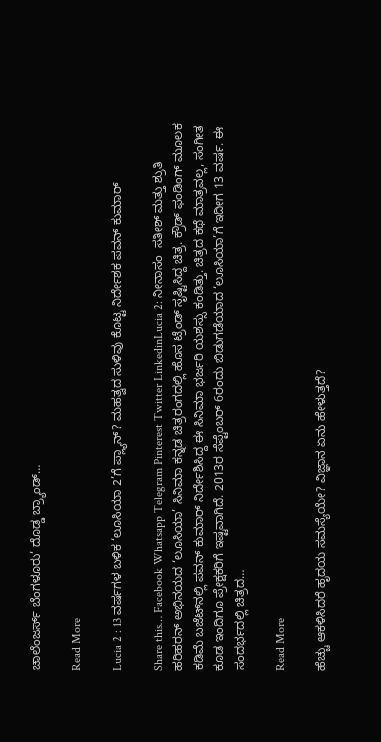ಚಾಲೆಂಜರ್ಸ್ ಬೆಂಗಳೂರು’ ದೊಡ್ಡ ಬ್ರ್ಯಾಂಡ್…

Read More

Lucia 2 : 13 ವರ್ಷಗಳ ಬಳಿಕ ‘ಲೂಸಿಯಾ 2’ಗೆ ಪ್ಲ್ಯಾನ್? ಮಹತ್ವದ ಸುಳಿವು ಕೊಟ್ಟ ನಿರ್ದೇಶಕ ಪವನ್ ಕುಮಾರ್

Share this… Facebook Whatsapp Telegram Pinterest Twitter LinkedinLucia 2: ನೀನಾಸಂ  ಸತೀಶ್ ಮತ್ತು ಶ್ರುತಿ ಹರಿಹರನ್ ಅಭಿನಯದ ‘ಲೂಸಿಯಾ’ ಸಿನಿಮಾ ಕನ್ನಡ ಚಿತ್ರರಂಗದಲ್ಲಿ ಹೊಸ ಟ್ರೆಂಡ್ ಸೃಷ್ಟಿಸಿದ್ದ ಚಿತ್ರ. ಕ್ರೌಡ್ ಫಂಡಿಂಗ್ ಮೂಲಕ ಕಡಿಮೆ ಬಜೆಟ್‌ನಲ್ಲಿ ಪವನ್ ಕುಮಾರ್ ನಿರ್ದೇಶಿಸಿದ್ದ ಈ ಸಿನಿಮಾ ಭರ್ಜರಿ ಯಶಸ್ಸು ಕಂಡಿತ್ತು. ಚಿತ್ರದ ಕಥೆ ಮಾತ್ರವಲ್ಲ, ಸಂಗೀತ ಕೂಡ ಇಂದಿಗೂ ಪ್ರೇಕ್ಷಕರಿಗೆ ಇಷ್ಟವಾಗಿದೆ. 2013ರ ಸೆಪ್ಟೆಂಬರ್ 6ರಂದು ಬಿಡುಗಡೆಯಾದ ‘ಲೂಸಿಯಾ’ಗೆ ಇದೀಗ 13 ವರ್ಷ. ಈ ಸಂದರ್ಭದಲ್ಲಿ ಚಿತ್ರದ…

Read More

ಹೆಚ್ಚು ಆಕಳಿಸಿದರೆ ಹೃದಯ ಸಮಸ್ಯೆಯೇ? ವಿಜ್ಞಾನ ಏನು ಹೇಳುತ್ತದೆ?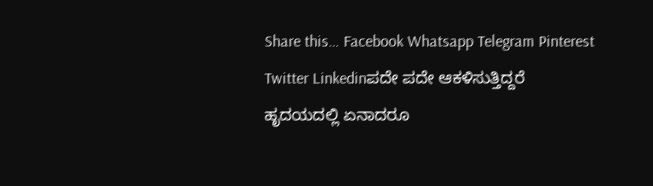Share this… Facebook Whatsapp Telegram Pinterest Twitter Linkedinಪದೇ ಪದೇ ಆಕಳಿಸುತ್ತಿದ್ದರೆ ಹೃದಯದಲ್ಲಿ ಏನಾದರೂ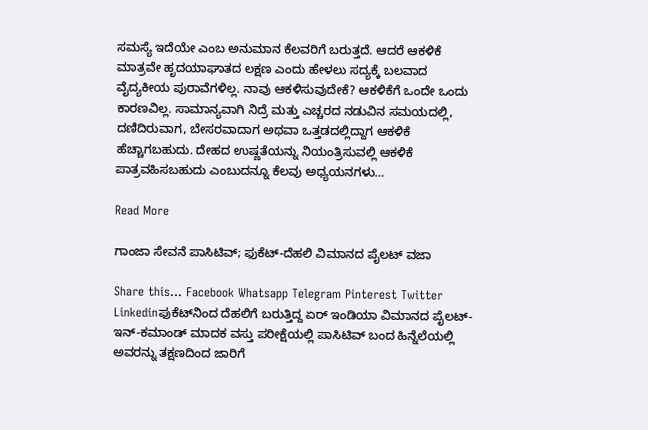ಸಮಸ್ಯೆ ಇದೆಯೇ ಎಂಬ ಅನುಮಾನ ಕೆಲವರಿಗೆ ಬರುತ್ತದೆ. ಆದರೆ ಆಕಳಿಕೆ ಮಾತ್ರವೇ ಹೃದಯಾಘಾತದ ಲಕ್ಷಣ ಎಂದು ಹೇಳಲು ಸದ್ಯಕ್ಕೆ ಬಲವಾದ ವೈದ್ಯಕೀಯ ಪುರಾವೆಗಳಿಲ್ಲ. ನಾವು ಆಕಳಿಸುವುದೇಕೆ? ಆಕಳಿಕೆಗೆ ಒಂದೇ ಒಂದು ಕಾರಣವಿಲ್ಲ. ಸಾಮಾನ್ಯವಾಗಿ ನಿದ್ರೆ ಮತ್ತು ಎಚ್ಚರದ ನಡುವಿನ ಸಮಯದಲ್ಲಿ, ದಣಿದಿರುವಾಗ, ಬೇಸರವಾದಾಗ ಅಥವಾ ಒತ್ತಡದಲ್ಲಿದ್ದಾಗ ಆಕಳಿಕೆ ಹೆಚ್ಚಾಗಬಹುದು. ದೇಹದ ಉಷ್ಣತೆಯನ್ನು ನಿಯಂತ್ರಿಸುವಲ್ಲಿ ಆಕಳಿಕೆ ಪಾತ್ರವಹಿಸಬಹುದು ಎಂಬುದನ್ನೂ ಕೆಲವು ಅಧ್ಯಯನಗಳು…

Read More

ಗಾಂಜಾ ಸೇವನೆ ಪಾಸಿಟಿವ್; ಫುಕೆಟ್-ದೆಹಲಿ ವಿಮಾನದ ಪೈಲಟ್ ವಜಾ

Share this… Facebook Whatsapp Telegram Pinterest Twitter Linkedinಫುಕೆಟ್‌ನಿಂದ ದೆಹಲಿಗೆ ಬರುತ್ತಿದ್ದ ಏರ್ ಇಂಡಿಯಾ ವಿಮಾನದ ಪೈಲಟ್-ಇನ್-ಕಮಾಂಡ್ ಮಾದಕ ವಸ್ತು ಪರೀಕ್ಷೆಯಲ್ಲಿ ಪಾಸಿಟಿವ್ ಬಂದ ಹಿನ್ನೆಲೆಯಲ್ಲಿ ಅವರನ್ನು ತಕ್ಷಣದಿಂದ ಜಾರಿಗೆ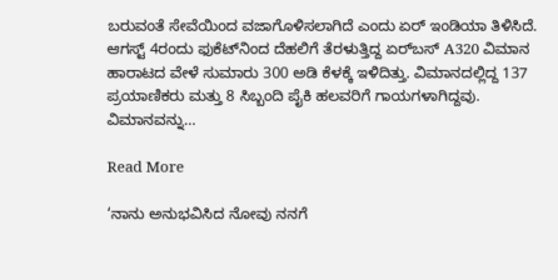ಬರುವಂತೆ ಸೇವೆಯಿಂದ ವಜಾಗೊಳಿಸಲಾಗಿದೆ ಎಂದು ಏರ್ ಇಂಡಿಯಾ ತಿಳಿಸಿದೆ. ಆಗಸ್ಟ್ 4ರಂದು ಫುಕೆಟ್‌ನಿಂದ ದೆಹಲಿಗೆ ತೆರಳುತ್ತಿದ್ದ ಏರ್‌ಬಸ್ A320 ವಿಮಾನ ಹಾರಾಟದ ವೇಳೆ ಸುಮಾರು 300 ಅಡಿ ಕೆಳಕ್ಕೆ ಇಳಿದಿತ್ತು. ವಿಮಾನದಲ್ಲಿದ್ದ 137 ಪ್ರಯಾಣಿಕರು ಮತ್ತು 8 ಸಿಬ್ಬಂದಿ ಪೈಕಿ ಹಲವರಿಗೆ ಗಾಯಗಳಾಗಿದ್ದವು. ವಿಮಾನವನ್ನು…

Read More

‘ನಾನು ಅನುಭವಿಸಿದ ನೋವು ನನಗೆ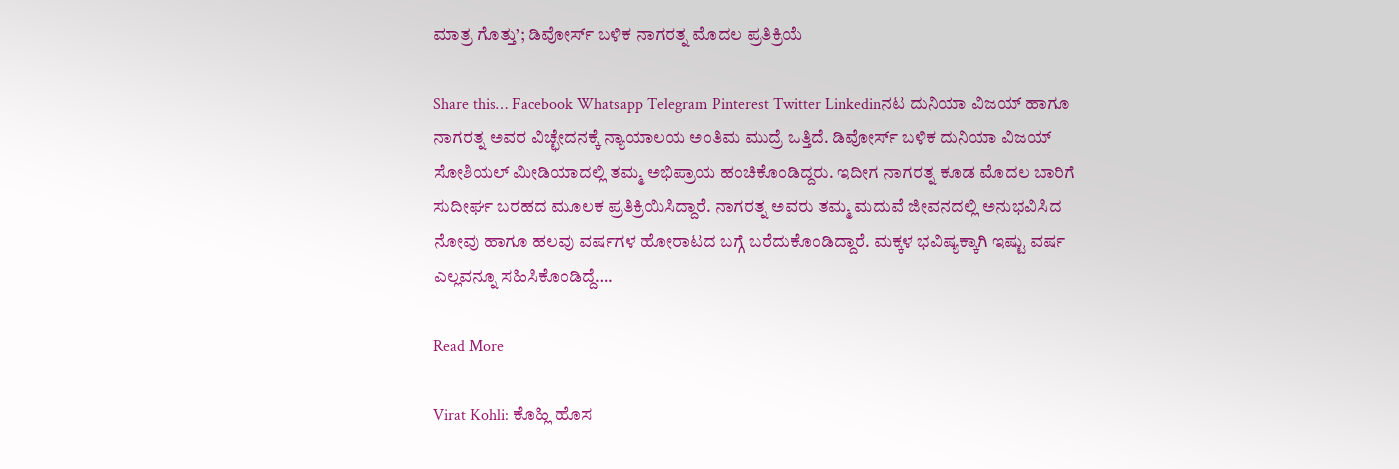ಮಾತ್ರ ಗೊತ್ತು’; ಡಿವೋರ್ಸ್ ಬಳಿಕ ನಾಗರತ್ನ ಮೊದಲ ಪ್ರತಿಕ್ರಿಯೆ

Share this… Facebook Whatsapp Telegram Pinterest Twitter Linkedinನಟ ದುನಿಯಾ ವಿಜಯ್ ಹಾಗೂ ನಾಗರತ್ನ ಅವರ ವಿಚ್ಛೇದನಕ್ಕೆ ನ್ಯಾಯಾಲಯ ಅಂತಿಮ ಮುದ್ರೆ ಒತ್ತಿದೆ. ಡಿವೋರ್ಸ್ ಬಳಿಕ ದುನಿಯಾ ವಿಜಯ್ ಸೋಶಿಯಲ್ ಮೀಡಿಯಾದಲ್ಲಿ ತಮ್ಮ ಅಭಿಪ್ರಾಯ ಹಂಚಿಕೊಂಡಿದ್ದರು. ಇದೀಗ ನಾಗರತ್ನ ಕೂಡ ಮೊದಲ ಬಾರಿಗೆ ಸುದೀರ್ಘ ಬರಹದ ಮೂಲಕ ಪ್ರತಿಕ್ರಿಯಿಸಿದ್ದಾರೆ. ನಾಗರತ್ನ ಅವರು ತಮ್ಮ ಮದುವೆ ಜೀವನದಲ್ಲಿ ಅನುಭವಿಸಿದ ನೋವು ಹಾಗೂ ಹಲವು ವರ್ಷಗಳ ಹೋರಾಟದ ಬಗ್ಗೆ ಬರೆದುಕೊಂಡಿದ್ದಾರೆ. ಮಕ್ಕಳ ಭವಿಷ್ಯಕ್ಕಾಗಿ ಇಷ್ಟು ವರ್ಷ ಎಲ್ಲವನ್ನೂ ಸಹಿಸಿಕೊಂಡಿದ್ದೆ….

Read More

Virat Kohli: ಕೊಹ್ಲಿ ಹೊಸ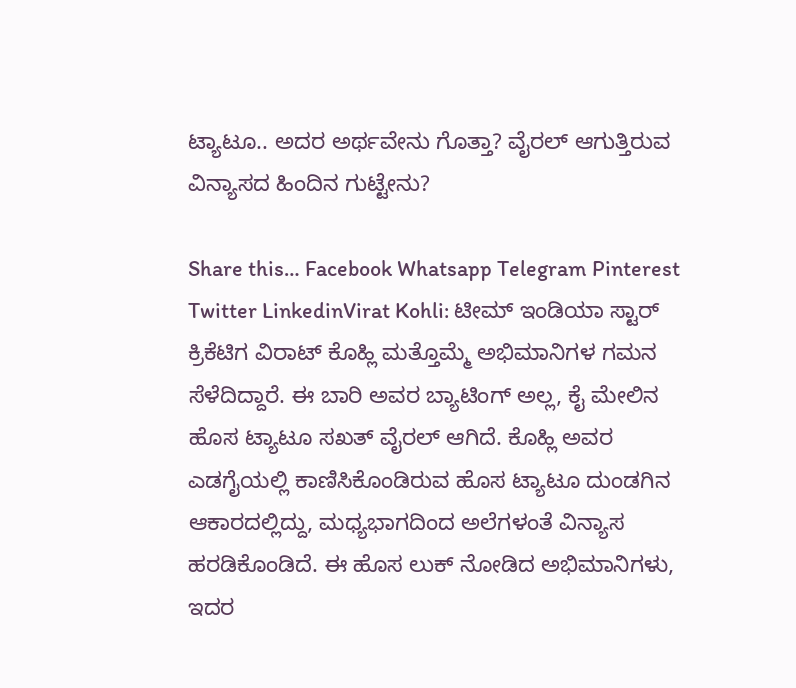ಟ್ಯಾಟೂ.. ಅದರ ಅರ್ಥವೇನು ಗೊತ್ತಾ? ವೈರಲ್ ಆಗುತ್ತಿರುವ ವಿನ್ಯಾಸದ ಹಿಂದಿನ ಗುಟ್ಟೇನು?

Share this… Facebook Whatsapp Telegram Pinterest Twitter LinkedinVirat Kohli: ಟೀಮ್ ಇಂಡಿಯಾ ಸ್ಟಾರ್ ಕ್ರಿಕೆಟಿಗ ವಿರಾಟ್ ಕೊಹ್ಲಿ ಮತ್ತೊಮ್ಮೆ ಅಭಿಮಾನಿಗಳ ಗಮನ ಸೆಳೆದಿದ್ದಾರೆ. ಈ ಬಾರಿ ಅವರ ಬ್ಯಾಟಿಂಗ್‌ ಅಲ್ಲ, ಕೈ ಮೇಲಿನ ಹೊಸ ಟ್ಯಾಟೂ ಸಖತ್‌ ವೈರಲ್ ಆಗಿದೆ. ಕೊಹ್ಲಿ ಅವರ ಎಡಗೈಯಲ್ಲಿ ಕಾಣಿಸಿಕೊಂಡಿರುವ ಹೊಸ ಟ್ಯಾಟೂ ದುಂಡಗಿನ ಆಕಾರದಲ್ಲಿದ್ದು, ಮಧ್ಯಭಾಗದಿಂದ ಅಲೆಗಳಂತೆ ವಿನ್ಯಾಸ ಹರಡಿಕೊಂಡಿದೆ. ಈ ಹೊಸ ಲುಕ್‌ ನೋಡಿದ ಅಭಿಮಾನಿಗಳು, ಇದರ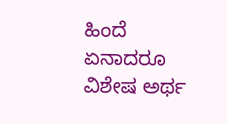ಹಿಂದೆ ಏನಾದರೂ ವಿಶೇಷ ಅರ್ಥ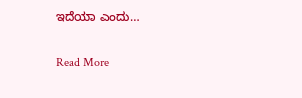ಇದೆಯಾ ಎಂದು…

Read More